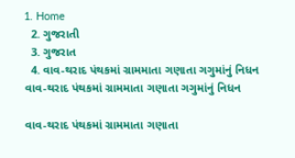1. Home
  2. ગુજરાતી
  3. ગુજરાત
  4. વાવ-થરાદ પંથકમાં ગ્રામમાતા ગણાતા ગગુમાંનું નિધન
વાવ-થરાદ પંથકમાં ગ્રામમાતા ગણાતા ગગુમાંનું નિધન

વાવ-થરાદ પંથકમાં ગ્રામમાતા ગણાતા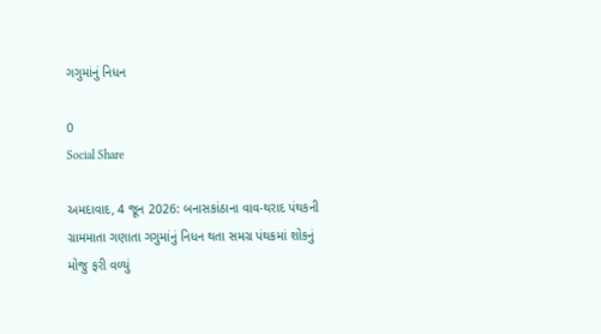ગગુમાંનું નિધન

0
Social Share

અમદાવાદ, 4 જૂન 2026: બનાસકાંઠાના વાવ-થરાદ પંથકની ગ્રામમાતા ગણાતા ગગુમાંનું નિધન થતા સમગ્ર પંથકમાં શોકનું મોજુ ફરી વળ્યું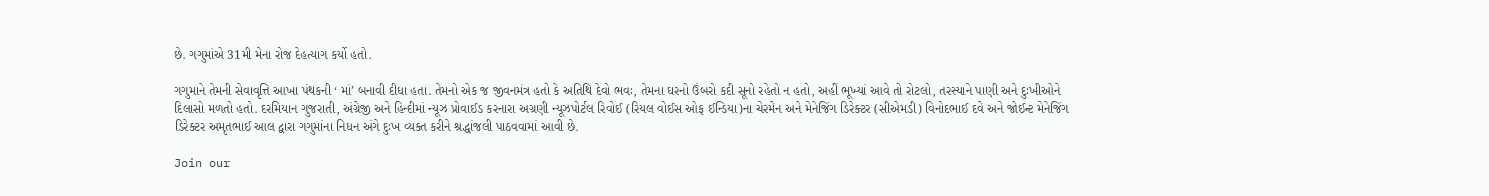છે. ગગુમાંએ 31મી મેના રોજ દેહત્યાગ કર્યો હતો.

ગગુમાને તેમની સેવાવૃત્તિ આખા પંથકની ‘ માં’ બનાવી દીધા હતા. તેમનો એક જ જીવનમંત્ર હતો કે અતિથિ દેવો ભવઃ, તેમના ઘરનો ઉંબરો કદી સૂનો રહેતો ન હતો, અહીં ભૂખ્યાં આવે તો રોટલો, તરસ્યાને પાણી અને દુઃખીઓને દિલાસો મળતો હતો. દરમિયાન ગુજરાતી, અંગ્રેજી અને હિન્દીમાં ન્યૂઝ પ્રોવાઈડ કરનારા અગ્રણી ન્યૂઝપોર્ટલ રિવોઈ (રિયલ વોઈસ ઓફ ઈન્ડિયા)ના ચેરમેન અને મેનેજિંગ ડિરેક્ટર (સીએમડી) વિનોદભાઈ દવે અને જોઈન્ટ મેનેજિંગ ડિરેક્ટર અમૃતભાઈ આલ દ્વારા ગગુમાંના નિધન અંગે દુઃખ વ્યક્ત કરીને શ્રદ્ધાંજલી પાઠવવામાં આવી છે.

Join our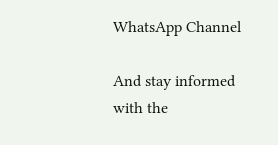WhatsApp Channel

And stay informed with the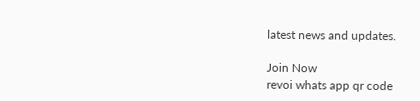latest news and updates.

Join Now
revoi whats app qr code